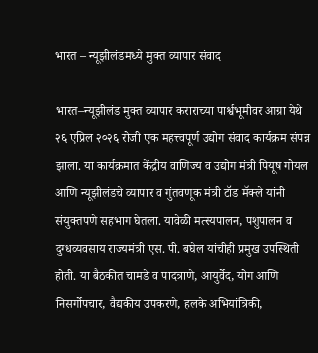भारत – न्यूझीलंडमध्ये मुक्त व्यापार संवाद

भारत–न्यूझीलंड मुक्त व्यापार कराराच्या पार्श्वभूमीवर आग्रा येथे २६ एप्रिल २०२६ रोजी एक महत्त्वपूर्ण उद्योग संवाद कार्यक्रम संपन्न झाला. या कार्यक्रमात केंद्रीय वाणिज्य व उद्योग मंत्री पियूष गोयल आणि न्यूझीलंडचे व्यापार व गुंतवणूक मंत्री टॉड मॅक्ले यांनी संयुक्तपणे सहभाग घेतला. यावेळी मत्स्यपालन, पशुपालन व दुग्धव्यवसाय राज्यमंत्री एस. पी. बघेल यांचीही प्रमुख उपस्थिती होती. या बैठकीत चामडे व पादत्राणे, आयुर्वेद, योग आणि निसर्गोपचार, वैद्यकीय उपकरणे, हलके अभियांत्रिकी,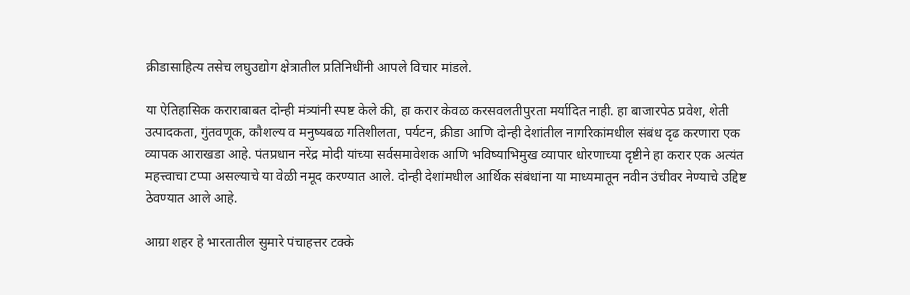क्रीडासाहित्य तसेच लघुउद्योग क्षेत्रातील प्रतिनिधींनी आपले विचार मांडले.

या ऐतिहासिक कराराबाबत दोन्ही मंत्र्यांनी स्पष्ट केले की, हा करार केवळ करसवलतीपुरता मर्यादित नाही. हा बाजारपेठ प्रवेश, शेती उत्पादकता, गुंतवणूक, कौशल्य व मनुष्यबळ गतिशीलता, पर्यटन, क्रीडा आणि दोन्ही देशांतील नागरिकांमधील संबंध दृढ करणारा एक व्यापक आराखडा आहे. पंतप्रधान नरेंद्र मोदी यांच्या सर्वसमावेशक आणि भविष्याभिमुख व्यापार धोरणाच्या दृष्टीने हा करार एक अत्यंत महत्त्वाचा टप्पा असल्याचे या वेळी नमूद करण्यात आले. दोन्ही देशांमधील आर्थिक संबंधांना या माध्यमातून नवीन उंचीवर नेण्याचे उद्दिष्ट ठेवण्यात आले आहे.

आग्रा शहर हे भारतातील सुमारे पंचाहत्तर टक्के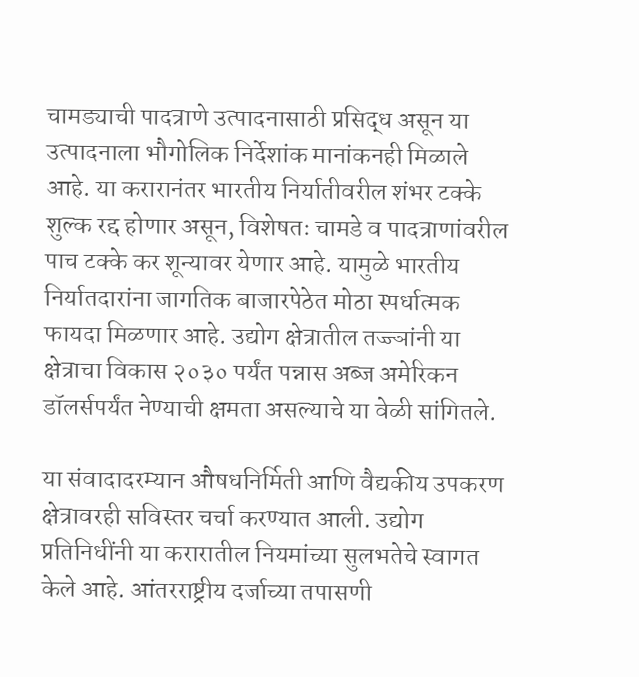चामड्याची पादत्राणे उत्पादनासाठी प्रसिद्ध असून या उत्पादनाला भौगोलिक निर्देशांक मानांकनही मिळाले आहे. या करारानंतर भारतीय निर्यातीवरील शंभर टक्के शुल्क रद्द होणार असून, विशेषतः चामडे व पादत्राणांवरील पाच टक्के कर शून्यावर येणार आहे. यामुळे भारतीय निर्यातदारांना जागतिक बाजारपेठेत मोठा स्पर्धात्मक फायदा मिळणार आहे. उद्योग क्षेत्रातील तज्ज्ञांनी या क्षेत्राचा विकास २०३० पर्यंत पन्नास अब्ज अमेरिकन डॉलर्सपर्यंत नेण्याची क्षमता असल्याचे या वेळी सांगितले.

या संवादादरम्यान औषधनिर्मिती आणि वैद्यकीय उपकरण क्षेत्रावरही सविस्तर चर्चा करण्यात आली. उद्योग प्रतिनिधींनी या करारातील नियमांच्या सुलभतेचे स्वागत केले आहे. आंतरराष्ट्रीय दर्जाच्या तपासणी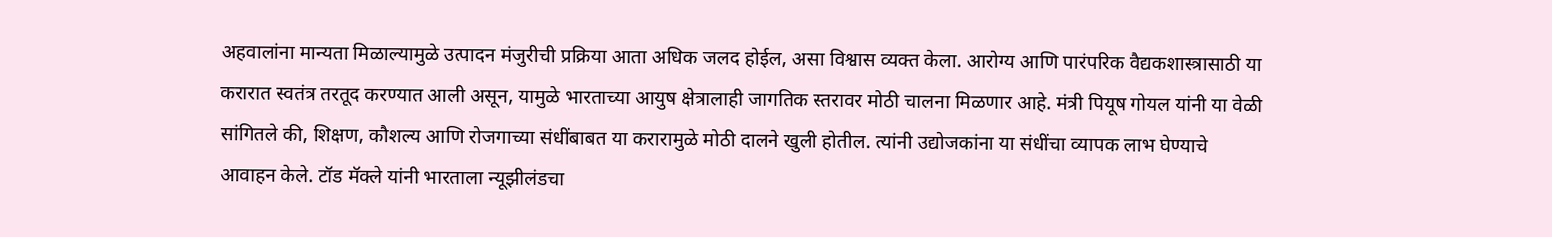अहवालांना मान्यता मिळाल्यामुळे उत्पादन मंजुरीची प्रक्रिया आता अधिक जलद होईल, असा विश्वास व्यक्त केला. आरोग्य आणि पारंपरिक वैद्यकशास्त्रासाठी या करारात स्वतंत्र तरतूद करण्यात आली असून, यामुळे भारताच्या आयुष क्षेत्रालाही जागतिक स्तरावर मोठी चालना मिळणार आहे. मंत्री पियूष गोयल यांनी या वेळी सांगितले की, शिक्षण, कौशल्य आणि रोजगाच्या संधींबाबत या करारामुळे मोठी दालने खुली होतील. त्यांनी उद्योजकांना या संधींचा व्यापक लाभ घेण्याचे आवाहन केले. टॉड मॅक्ले यांनी भारताला न्यूझीलंडचा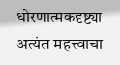धोरणात्मकदृष्ट्या अत्यंत महत्त्वाचा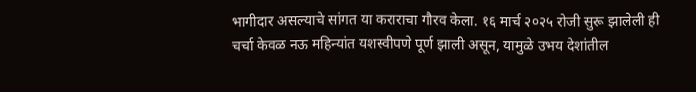भागीदार असल्याचे सांगत या कराराचा गौरव केला. १६ मार्च २०२५ रोजी सुरू झालेली ही चर्चा केवळ नऊ महिन्यांत यशस्वीपणे पूर्ण झाली असून, यामुळे उभय देशांतील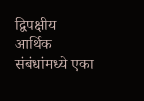द्विपक्षीय आर्थिक संबंधांमध्ये एका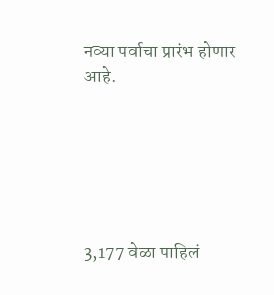नव्या पर्वाचा प्रारंभ होणार आहे.






3,177 वेळा पाहिलं